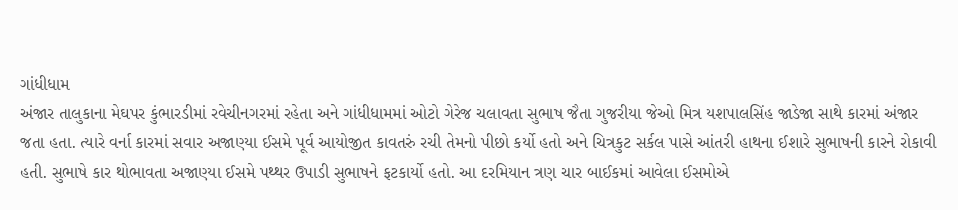ગાંધીધામ
અંજાર તાલુકાના મેઘપર કુંભારડીમાં રવેચીનગરમાં રહેતા અને ગાંધીધામમાં ઓટો ગેરેજ ચલાવતા સુભાષ જૈતા ગુજરીયા જેઓ મિત્ર યશપાલસિંહ જાડેજા સાથે કારમાં અંજાર જતા હતા. ત્યારે વર્ના કારમાં સવાર અજાણ્યા ઈસમે પૂર્વ આયોજીત કાવતરું રચી તેમનો પીછો કર્યો હતો અને ચિત્રકુટ સર્કલ પાસે આંતરી હાથના ઈશારે સુભાષની કારને રોકાવી હતી. સુભાષે કાર થોભાવતા અજાણ્યા ઈસમે પથ્થર ઉપાડી સુભાષને ફટકાર્યો હતો. આ દરમિયાન ત્રણ ચાર બાઈકમાં આવેલા ઈસમોએ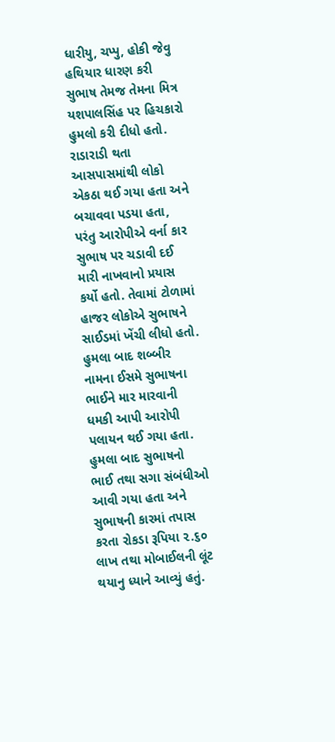ધારીયુ, ચપ્પુ, હોકી જેવુ હથિયાર ધારણ કરી સુભાષ તેમજ તેમના મિત્ર યશપાલસિંહ પર હિચકારો હુમલો કરી દીધો હતો. રાડારાડી થતા આસપાસમાંથી લોકો એકઠા થઈ ગયા હતા અને બચાવવા પડયા હતા, પરંતુ આરોપીએ વર્ના કાર સુભાષ પર ચડાવી દઈ મારી નાખવાનો પ્રયાસ કર્યો હતો. તેવામાં ટોળામાં હાજર લોકોએ સુભાષને સાઈડમાં ખેંચી લીધો હતો. હુમલા બાદ શબ્બીર નામના ઈસમે સુભાષના ભાઈને માર મારવાની ધમકી આપી આરોપી પલાયન થઈ ગયા હતા. હુમલા બાદ સુભાષનો ભાઈ તથા સગા સંબંધીઓ આવી ગયા હતા અને સુભાષની કારમાં તપાસ કરતા રોકડા રૂપિયા ૨.૬૦ લાખ તથા મોબાઈલની લૂંટ થયાનુ ધ્યાને આવ્યું હતું.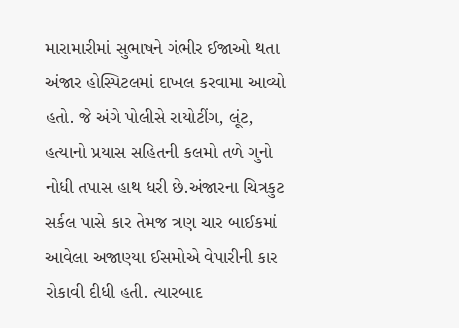મારામારીમાં સુભાષને ગંભીર ઈજાઓ થતા અંજાર હોસ્પિટલમાં દાખલ કરવામા આવ્યો હતો. જે અંગે પોલીસે રાયોટીંગ, લૂંટ, હત્યાનો પ્રયાસ સહિતની કલમો તળે ગુનો નોધી તપાસ હાથ ધરી છે.અંજારના ચિત્રકુટ સર્કલ પાસે કાર તેમજ ત્રણ ચાર બાઈકમાં આવેલા અજાણ્યા ઈસમોએ વેપારીની કાર રોકાવી દીધી હતી. ત્યારબાદ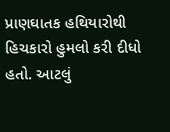પ્રાણઘાતક હથિયારોથી હિચકારો હુમલો કરી દીધો હતો. આટલું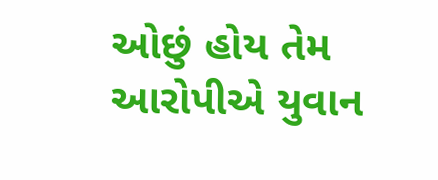ઓછું હોય તેમ આરોપીએ યુવાન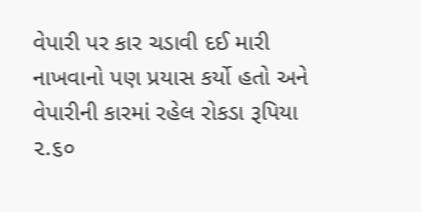વેપારી પર કાર ચડાવી દઈ મારી નાખવાનો પણ પ્રયાસ કર્યો હતો અને વેપારીની કારમાં રહેલ રોકડા રૂપિયા ૨.૬૦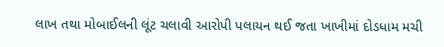લાખ તથા મોબાઈલની લૂંટ ચલાવી આરોપી પલાયન થઈ જતા ખાખીમાં દોડધામ મચી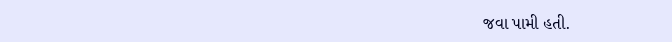જવા પામી હતી.